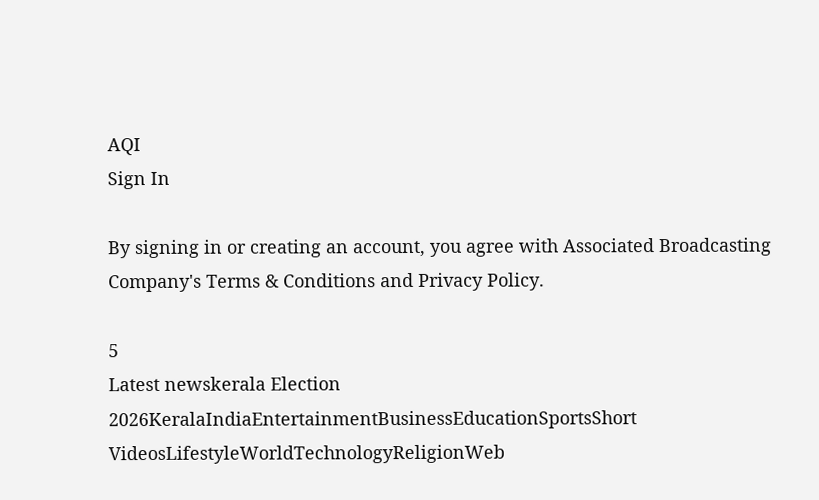AQI
Sign In

By signing in or creating an account, you agree with Associated Broadcasting Company's Terms & Conditions and Privacy Policy.

5
Latest newskerala Election 2026KeralaIndiaEntertainmentBusinessEducationSportsShort VideosLifestyleWorldTechnologyReligionWeb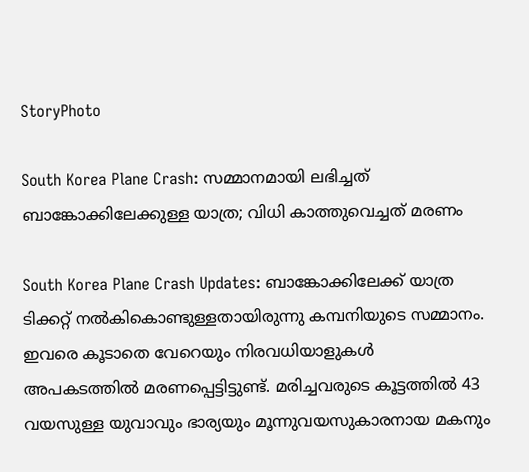StoryPhoto

South Korea Plane Crash: സമ്മാനമായി ലഭിച്ചത് ബാങ്കോക്കിലേക്കുള്ള യാത്ര; വിധി കാത്തുവെച്ചത് മരണം

South Korea Plane Crash Updates: ബാങ്കോക്കിലേക്ക് യാത്ര ടിക്കറ്റ് നല്‍കികൊണ്ടുള്ളതായിരുന്നു കമ്പനിയുടെ സമ്മാനം. ഇവരെ കൂടാതെ വേറെയും നിരവധിയാളുകള്‍ അപകടത്തില്‍ മരണപ്പെട്ടിട്ടുണ്ട്. മരിച്ചവരുടെ കൂട്ടത്തില്‍ 43 വയസുള്ള യുവാവും ഭാര്യയും മൂന്നുവയസുകാരനായ മകനും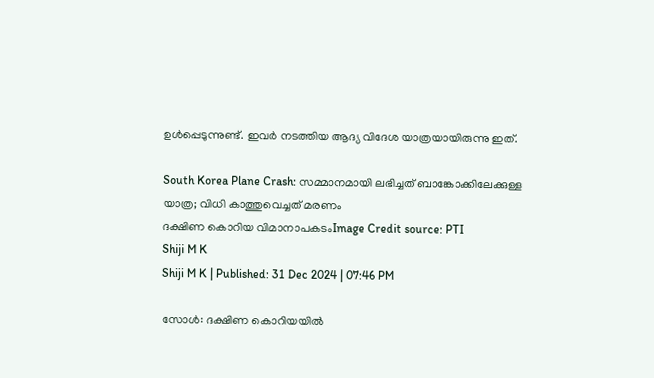ഉള്‍പ്പെടുന്നുണ്ട്. ഇവര്‍ നടത്തിയ ആദ്യ വിദേശ യാത്രയായിരുന്നു ഇത്.

South Korea Plane Crash: സമ്മാനമായി ലഭിച്ചത് ബാങ്കോക്കിലേക്കുള്ള യാത്ര; വിധി കാത്തുവെച്ചത് മരണം
ദക്ഷിണ കൊറിയ വിമാനാപകടംImage Credit source: PTI
Shiji M K
Shiji M K | Published: 31 Dec 2024 | 07:46 PM

സോള്‍: ദക്ഷിണ കൊറിയയില്‍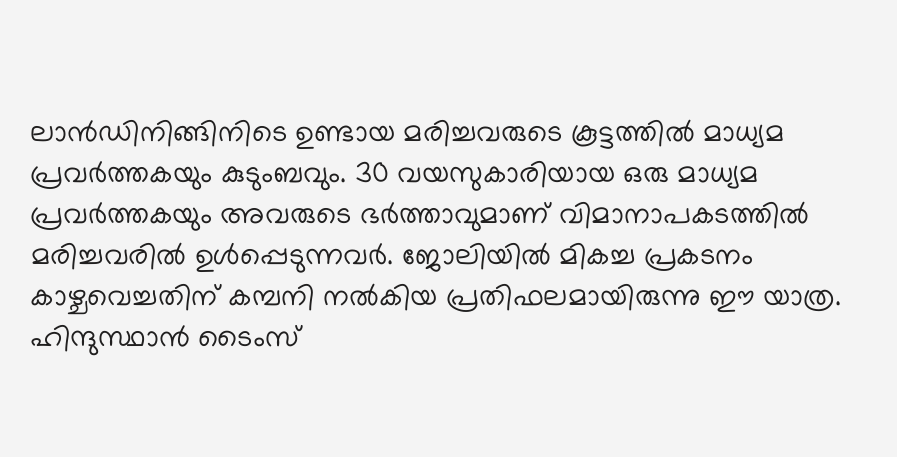ലാന്‍ഡിനിങ്ങിനിടെ ഉണ്ടായ മരിച്ചവരുടെ കൂട്ടത്തില്‍ മാധ്യമ പ്രവര്‍ത്തകയും കുടുംബവും. 30 വയസുകാരിയായ ഒരു മാധ്യമ പ്രവര്‍ത്തകയും അവരുടെ ഭര്‍ത്താവുമാണ് വിമാനാപകടത്തില്‍ മരിച്ചവരില്‍ ഉള്‍പ്പെടുന്നവര്‍. ജോലിയില്‍ മികച്ച പ്രകടനം കാഴ്ചവെച്ചതിന് കമ്പനി നല്‍കിയ പ്രതിഫലമായിരുന്നു ഈ യാത്ര. ഹിന്ദുസ്ഥാന്‍ ടൈംസ്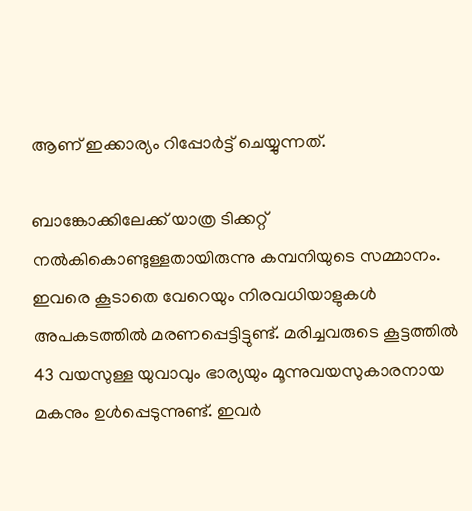ആണ് ഇക്കാര്യം റിപ്പോര്‍ട്ട് ചെയ്യുന്നത്.

ബാങ്കോക്കിലേക്ക് യാത്ര ടിക്കറ്റ് നല്‍കികൊണ്ടുള്ളതായിരുന്നു കമ്പനിയുടെ സമ്മാനം. ഇവരെ കൂടാതെ വേറെയും നിരവധിയാളുകള്‍ അപകടത്തില്‍ മരണപ്പെട്ടിട്ടുണ്ട്. മരിച്ചവരുടെ കൂട്ടത്തില്‍ 43 വയസുള്ള യുവാവും ഭാര്യയും മൂന്നുവയസുകാരനായ മകനും ഉള്‍പ്പെടുന്നുണ്ട്. ഇവര്‍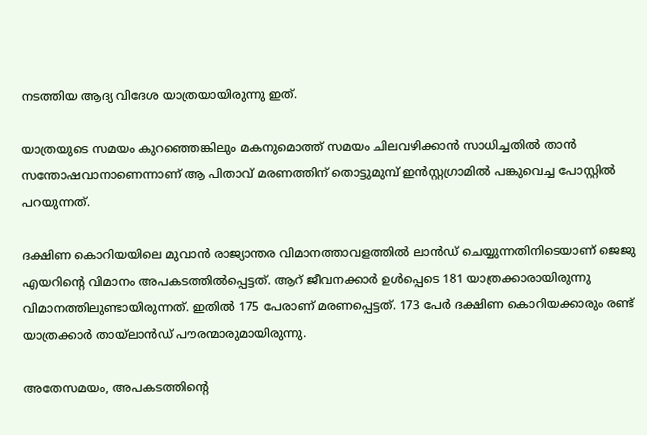നടത്തിയ ആദ്യ വിദേശ യാത്രയായിരുന്നു ഇത്.

യാത്രയുടെ സമയം കുറഞ്ഞെങ്കിലും മകനുമൊത്ത് സമയം ചിലവഴിക്കാന്‍ സാധിച്ചതില്‍ താന്‍ സന്തോഷവാനാണെന്നാണ് ആ പിതാവ് മരണത്തിന് തൊട്ടുമുമ്പ് ഇന്‍സ്റ്റഗ്രാമില്‍ പങ്കുവെച്ച പോസ്റ്റില്‍ പറയുന്നത്.

ദക്ഷിണ കൊറിയയിലെ മുവാന്‍ രാജ്യാന്തര വിമാനത്താവളത്തില്‍ ലാന്‍ഡ് ചെയ്യുന്നതിനിടെയാണ് ജെജു എയറിന്റെ വിമാനം അപകടത്തില്‍പ്പെട്ടത്. ആറ് ജീവനക്കാര്‍ ഉള്‍പ്പെടെ 181 യാത്രക്കാരായിരുന്നു വിമാനത്തിലുണ്ടായിരുന്നത്. ഇതില്‍ 175 പേരാണ് മരണപ്പെട്ടത്. 173 പേര്‍ ദക്ഷിണ കൊറിയക്കാരും രണ്ട് യാത്രക്കാര്‍ തായ്‌ലാന്‍ഡ് പൗരന്മാരുമായിരുന്നു.

അതേസമയം, അപകടത്തിന്റെ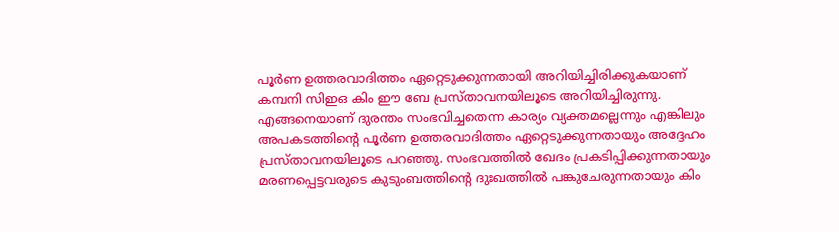പൂര്‍ണ ഉത്തരവാദിത്തം ഏറ്റെടുക്കുന്നതായി അറിയിച്ചിരിക്കുകയാണ് കമ്പനി സിഇഒ കിം ഈ ബേ പ്രസ്താവനയിലൂടെ അറിയിച്ചിരുന്നു. എങ്ങനെയാണ് ദുരന്തം സംഭവിച്ചതെന്ന കാര്യം വ്യക്തമല്ലെന്നും എങ്കിലും അപകടത്തിന്റെ പൂര്‍ണ ഉത്തരവാദിത്തം ഏറ്റെടുക്കുന്നതായും അദ്ദേഹം പ്രസ്താവനയിലൂടെ പറഞ്ഞു. സംഭവത്തില്‍ ഖേദം പ്രകടിപ്പിക്കുന്നതായും മരണപ്പെട്ടവരുടെ കുടുംബത്തിന്റെ ദുഃഖത്തില്‍ പങ്കുചേരുന്നതായും കിം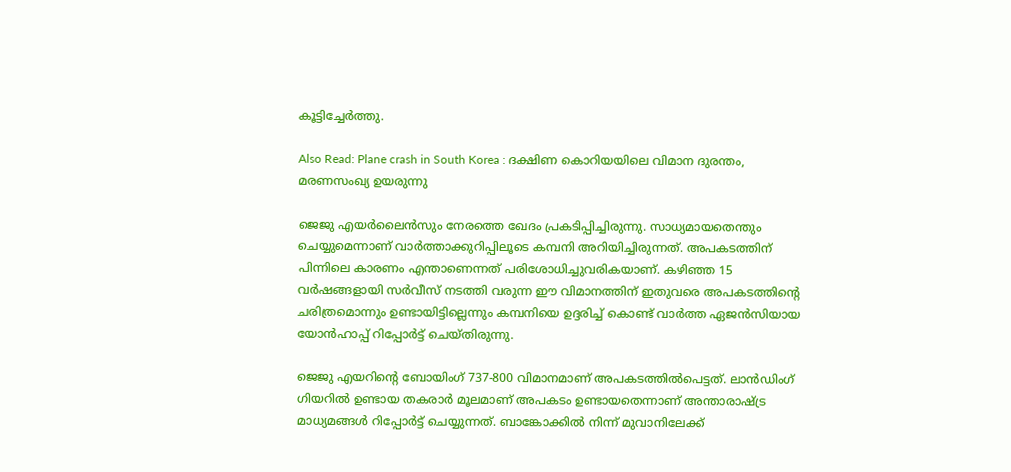കൂട്ടിച്ചേര്‍ത്തു.

Also Read: Plane crash in South Korea : ദക്ഷിണ കൊറിയയിലെ വിമാന ദുരന്തം, മരണസംഖ്യ ഉയരുന്നു

ജെജു എയര്‍ലൈന്‍സും നേരത്തെ ഖേദം പ്രകടിപ്പിച്ചിരുന്നു. സാധ്യമായതെന്തും ചെയ്യുമെന്നാണ് വാര്‍ത്താക്കുറിപ്പിലൂടെ കമ്പനി അറിയിച്ചിരുന്നത്. അപകടത്തിന് പിന്നിലെ കാരണം എന്താണെന്നത് പരിശോധിച്ചുവരികയാണ്. കഴിഞ്ഞ 15 വര്‍ഷങ്ങളായി സര്‍വീസ് നടത്തി വരുന്ന ഈ വിമാനത്തിന് ഇതുവരെ അപകടത്തിന്റെ ചരിത്രമൊന്നും ഉണ്ടായിട്ടില്ലെന്നും കമ്പനിയെ ഉദ്ദരിച്ച് കൊണ്ട് വാര്‍ത്ത ഏജന്‍സിയായ യോന്‍ഹാപ്പ് റിപ്പോര്‍ട്ട് ചെയ്തിരുന്നു.

ജെജു എയറിന്റെ ബോയിംഗ് 737-800 വിമാനമാണ് അപകടത്തില്‍പെട്ടത്. ലാന്‍ഡിംഗ് ഗിയറില്‍ ഉണ്ടായ തകരാര്‍ മൂലമാണ് അപകടം ഉണ്ടായതെന്നാണ് അന്താരാഷ്ട്ര മാധ്യമങ്ങള്‍ റിപ്പോര്‍ട്ട് ചെയ്യുന്നത്. ബാങ്കോക്കില്‍ നിന്ന് മുവാനിലേക്ക്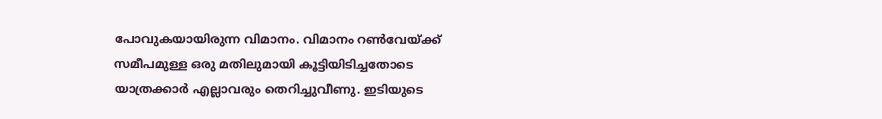പോവുകയായിരുന്ന വിമാനം. വിമാനം റണ്‍വേയ്ക്ക് സമീപമുള്ള ഒരു മതിലുമായി കൂട്ടിയിടിച്ചതോടെ യാത്രക്കാര്‍ എല്ലാവരും തെറിച്ചുവീണു. ഇടിയുടെ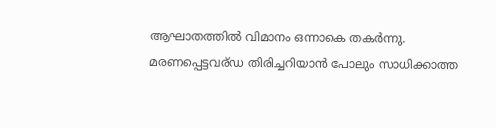ആഘാതത്തില്‍ വിമാനം ഒന്നാകെ തകര്‍ന്നു. മരണപ്പെട്ടവര്ഡ തിരിച്ചറിയാന്‍ പോലും സാധിക്കാത്ത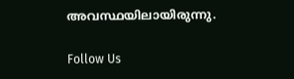അവസ്ഥയിലായിരുന്നു.

Follow Us